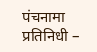पंचनामा प्रतिनिधी –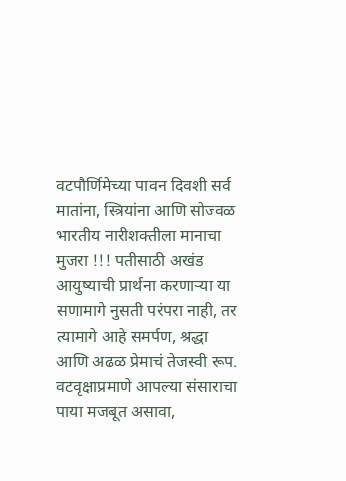वटपौर्णिमेच्या पावन दिवशी सर्व मातांना, स्त्रियांना आणि सोज्वळ भारतीय नारीशक्तीला मानाचा मुजरा !!! पतीसाठी अखंड आयुष्याची प्रार्थना करणाऱ्या या सणामागे नुसती परंपरा नाही, तर त्यामागे आहे समर्पण, श्रद्धा आणि अढळ प्रेमाचं तेजस्वी रूप. वटवृक्षाप्रमाणे आपल्या संसाराचा पाया मजबूत असावा,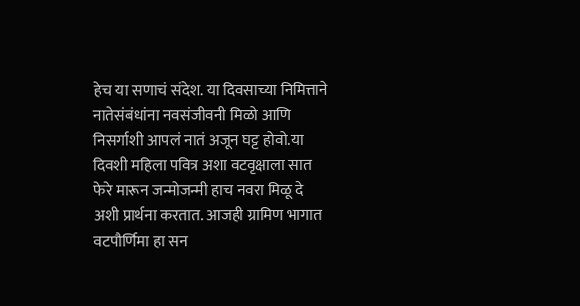हेच या सणाचं संदेश. या दिवसाच्या निमित्ताने नातेसंबंधांना नवसंजीवनी मिळो आणि निसर्गाशी आपलं नातं अजून घट्ट होवो.या दिवशी महिला पवित्र अशा वटवृक्षाला सात फेरे मारून जन्मोजन्मी हाच नवरा मिळू दे अशी प्रार्थना करतात. आजही ग्रामिण भागात वटपौर्णिमा हा सन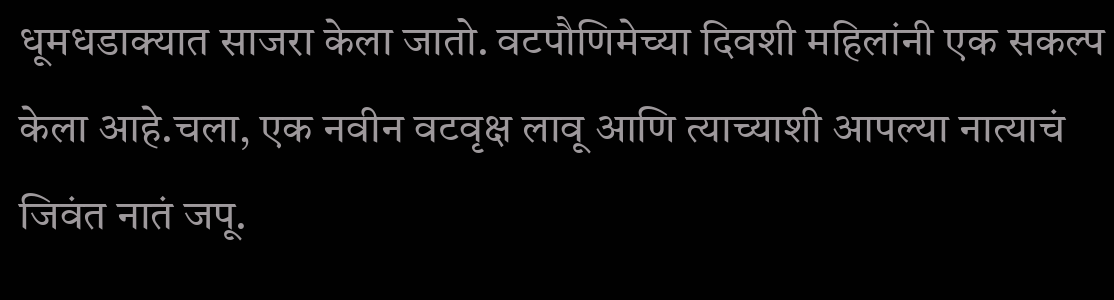धूमधडाक्यात साजरा केला जातो. वटपौणिमेच्या दिवशी महिलांनी एक सकल्प केला आहे.चला, एक नवीन वटवृक्ष लावू आणि त्याच्याशी आपल्या नात्याचं जिवंत नातं जपू.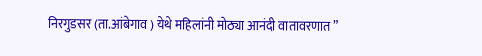निरगुडसर (ता.आंबेगाव ) येथे महिलांनी मोठ्या आनंदी वातावरणात ”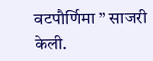वटपौर्णिमा ” साजरी केली.